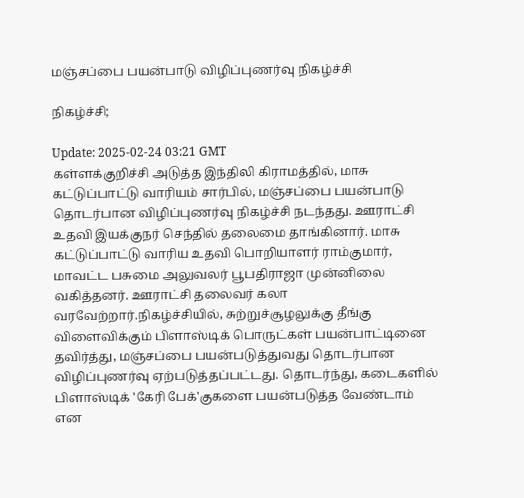மஞ்சப்பை பயன்பாடு விழிப்புணர்வு நிகழ்ச்சி

நிகழ்ச்சி;

Update: 2025-02-24 03:21 GMT
கள்ளக்குறிச்சி அடுத்த இந்திலி கிராமத்தில், மாசு கட்டுப்பாட்டு வாரியம் சார்பில், மஞ்சப்பை பயன்பாடு தொடர்பான விழிப்புணர்வு நிகழ்ச்சி நடந்தது. ஊராட்சி உதவி இயக்குநர் செந்தில் தலைமை தாங்கினார். மாசு கட்டுப்பாட்டு வாரிய உதவி பொறியாளர் ராம்குமார், மாவட்ட பசுமை அலுவலர் பூபதிராஜா முன்னிலை வகித்தனர். ஊராட்சி தலைவர் கலா வரவேற்றார்.நிகழ்ச்சியில், சுற்றுச்சூழலுக்கு தீங்கு விளைவிக்கும் பிளாஸ்டிக் பொருட்கள் பயன்பாட்டினை தவிர்த்து, மஞ்சப்பை பயன்படுத்துவது தொடர்பான விழிப்புணர்வு ஏற்படுத்தப்பட்டது. தொடர்ந்து, கடைகளில் பிளாஸ்டிக் 'கேரி பேக்'குகளை பயன்படுத்த வேண்டாம் என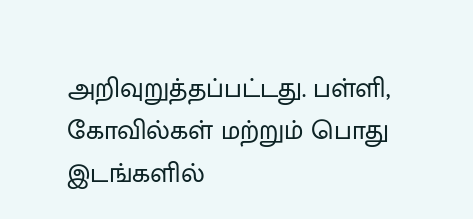அறிவுறுத்தப்பட்டது. பள்ளி, கோவில்கள் மற்றும் பொது இடங்களில்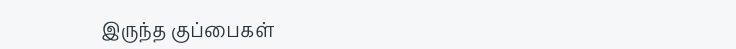இருந்த குப்பைகள்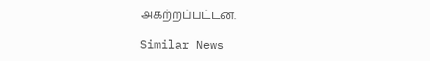அகற்றப்பட்டன.

Similar News